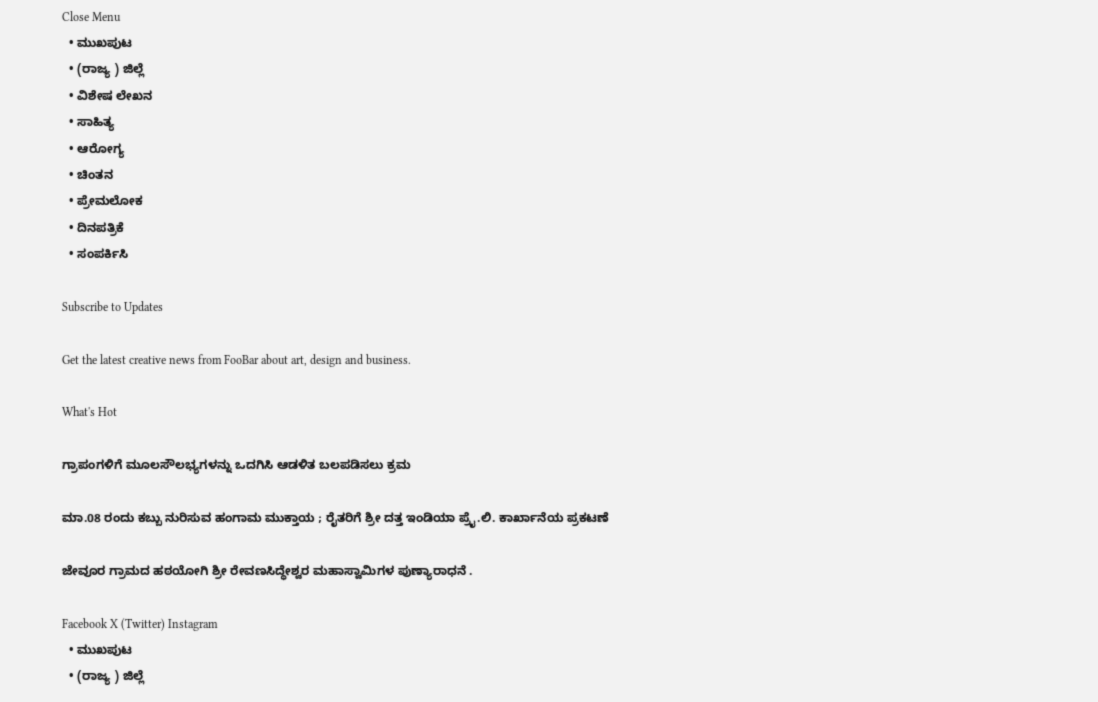Close Menu
  • ಮುಖಪುಟ
  • (ರಾಜ್ಯ ) ಜಿಲ್ಲೆ
  • ವಿಶೇಷ ಲೇಖನ
  • ಸಾಹಿತ್ಯ
  • ಆರೋಗ್ಯ
  • ಚಿಂತನ
  • ಪ್ರೇಮಲೋಕ
  • ದಿನಪತ್ರಿಕೆ
  • ಸಂಪರ್ಕಿಸಿ

Subscribe to Updates

Get the latest creative news from FooBar about art, design and business.

What's Hot

ಗ್ರಾಪಂಗಳಿಗೆ ಮೂಲಸೌಲಭ್ಯಗಳನ್ನು ಒದಗಿಸಿ ಆಡಳಿತ ಬಲಪಡಿಸಲು ಕ್ರಮ

ಮಾ.08 ರಂದು ಕಬ್ಬು ನುರಿಸುವ ಹಂಗಾಮ ಮುಕ್ತಾಯ ; ರೈತರಿಗೆ ಶ್ರೀ ದತ್ತ ಇಂಡಿಯಾ ಪ್ರೈ.ಲಿ. ಕಾರ್ಖಾನೆಯ ಪ್ರಕಟಣೆ

ಜೇವೂರ ಗ್ರಾಮದ ಹಠಯೋಗಿ ಶ್ರೀ ರೇವಣಸಿದ್ಧೇಶ್ವರ ಮಹಾಸ್ವಾಮಿಗಳ ಪುಣ್ಯಾರಾಧನೆ .

Facebook X (Twitter) Instagram
  • ಮುಖಪುಟ
  • (ರಾಜ್ಯ ) ಜಿಲ್ಲೆ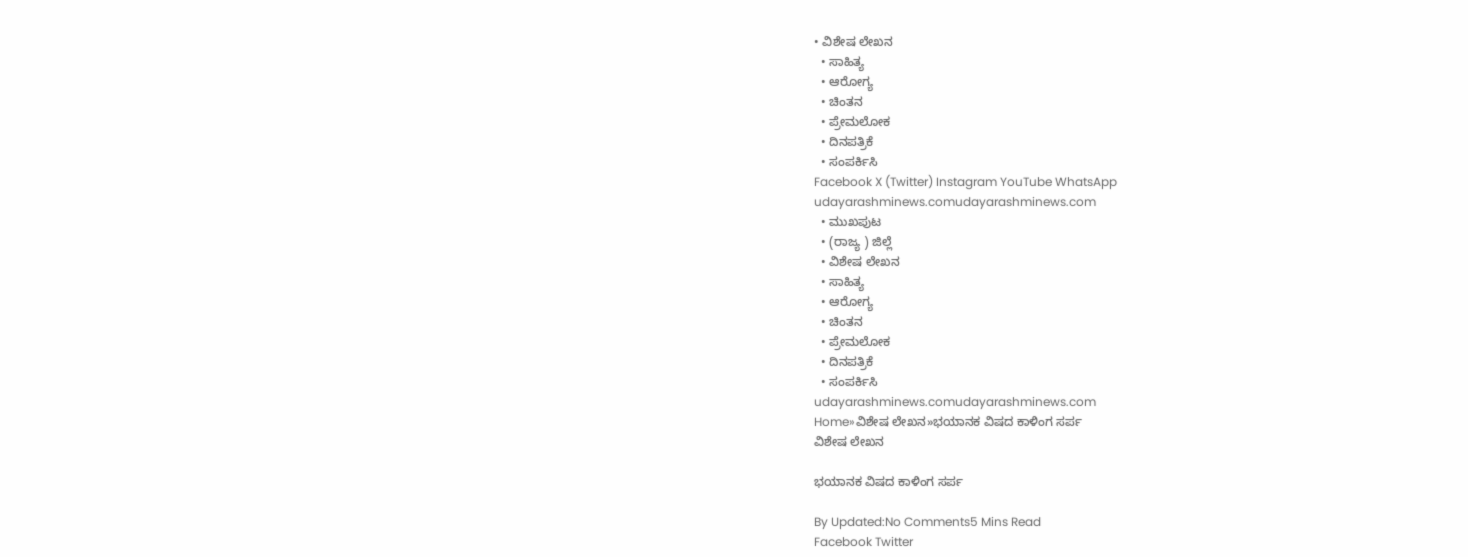• ವಿಶೇಷ ಲೇಖನ
  • ಸಾಹಿತ್ಯ
  • ಆರೋಗ್ಯ
  • ಚಿಂತನ
  • ಪ್ರೇಮಲೋಕ
  • ದಿನಪತ್ರಿಕೆ
  • ಸಂಪರ್ಕಿಸಿ
Facebook X (Twitter) Instagram YouTube WhatsApp
udayarashminews.comudayarashminews.com
  • ಮುಖಪುಟ
  • (ರಾಜ್ಯ ) ಜಿಲ್ಲೆ
  • ವಿಶೇಷ ಲೇಖನ
  • ಸಾಹಿತ್ಯ
  • ಆರೋಗ್ಯ
  • ಚಿಂತನ
  • ಪ್ರೇಮಲೋಕ
  • ದಿನಪತ್ರಿಕೆ
  • ಸಂಪರ್ಕಿಸಿ
udayarashminews.comudayarashminews.com
Home»ವಿಶೇಷ ಲೇಖನ»ಭಯಾನಕ ವಿಷದ ಕಾಳಿಂಗ ಸರ್ಪ
ವಿಶೇಷ ಲೇಖನ

ಭಯಾನಕ ವಿಷದ ಕಾಳಿಂಗ ಸರ್ಪ

By Updated:No Comments5 Mins Read
Facebook Twitter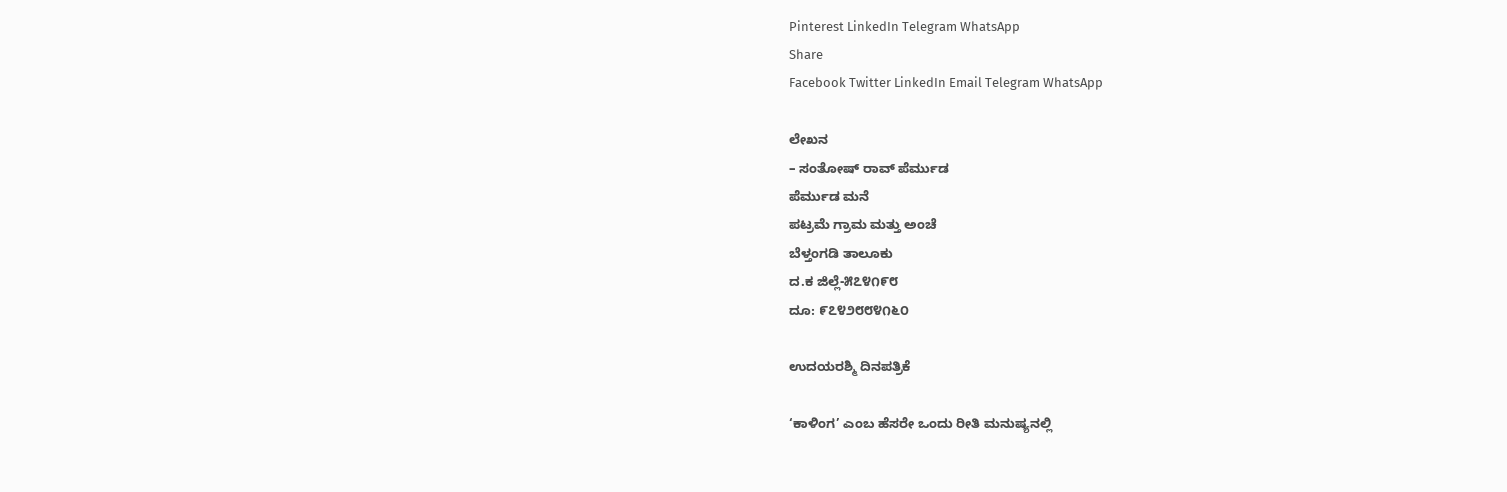Pinterest LinkedIn Telegram WhatsApp
Share
Facebook Twitter LinkedIn Email Telegram WhatsApp

ಲೇಖನ
– ಸಂತೋಷ್ ರಾವ್ ಪೆರ್ಮುಡ
ಪೆರ್ಮುಡ ಮನೆ
ಪಟ್ರಮೆ ಗ್ರಾಮ ಮತ್ತು ಅಂಚೆ
ಬೆಳ್ತಂಗಡಿ ತಾಲೂಕು
ದ.ಕ ಜಿಲ್ಲೆ-೫೭೪೧೯೮
ದೂ: ೯೭೪೨೮೮೪೧೬೦

ಉದಯರಶ್ಮಿ ದಿನಪತ್ರಿಕೆ

‘ಕಾಳಿಂಗ’ ಎಂಬ ಹೆಸರೇ ಒಂದು ರೀತಿ ಮನುಷ್ಯನಲ್ಲಿ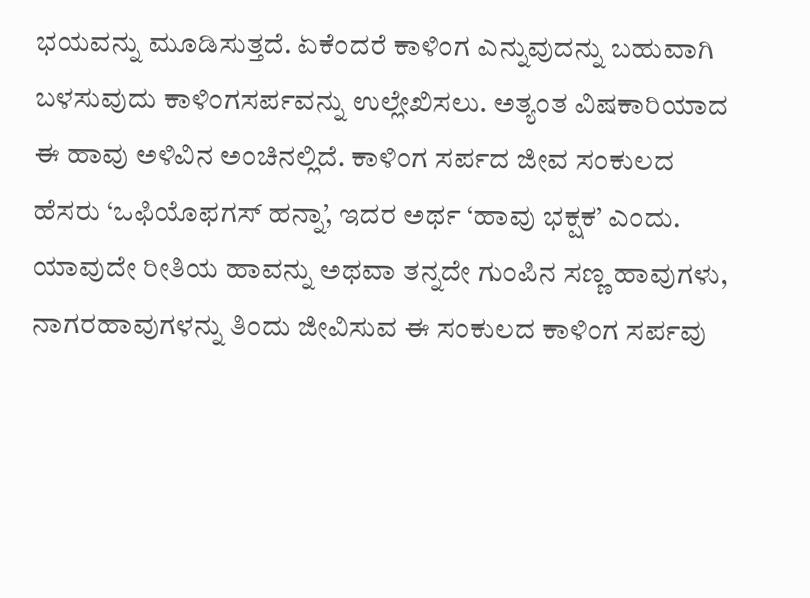ಭಯವನ್ನು ಮೂಡಿಸುತ್ತದೆ. ಏಕೆಂದರೆ ಕಾಳಿಂಗ ಎನ್ನುವುದನ್ನು ಬಹುವಾಗಿ ಬಳಸುವುದು ಕಾಳಿಂಗಸರ್ಪವನ್ನು ಉಲ್ಲೇಖಿಸಲು. ಅತ್ಯಂತ ವಿಷಕಾರಿಯಾದ ಈ ಹಾವು ಅಳಿವಿನ ಅಂಚಿನಲ್ಲಿದೆ. ಕಾಳಿಂಗ ಸರ್ಪದ ಜೀವ ಸಂಕುಲದ ಹೆಸರು ‘ಒಫಿಯೊಫಗಸ್ ಹನ್ನಾ’, ಇದರ ಅರ್ಥ ‘ಹಾವು ಭಕ್ಷಕ’ ಎಂದು. ಯಾವುದೇ ರೀತಿಯ ಹಾವನ್ನು ಅಥವಾ ತನ್ನದೇ ಗುಂಪಿನ ಸಣ್ಣ ಹಾವುಗಳು, ನಾಗರಹಾವುಗಳನ್ನು ತಿಂದು ಜೀವಿಸುವ ಈ ಸಂಕುಲದ ಕಾಳಿಂಗ ಸರ್ಪವು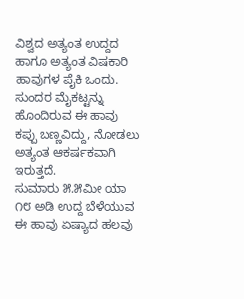ವಿಶ್ವದ ಅತ್ಯಂತ ಉದ್ದದ ಹಾಗೂ ಅತ್ಯಂತ ವಿಷಕಾರಿ ಹಾವುಗಳ ಪೈಕಿ ಒಂದು. ಸುಂದರ ಮೈಕಟ್ಟನ್ನು ಹೊಂದಿರುವ ಈ ಹಾವು ಕಪ್ಪು ಬಣ್ಣವಿದ್ದು, ನೋಡಲು ಅತ್ಯಂತ ಆಕರ್ಷಕವಾಗಿ ಇರುತ್ತದೆ.
ಸುಮಾರು ೫.೫ಮೀ ಯಾ ೧೮ ಅಡಿ ಉದ್ದ ಬೆಳೆಯುವ ಈ ಹಾವು ಏಷ್ಯಾದ ಹಲವು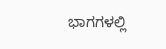ಭಾಗಗಳಲ್ಲಿ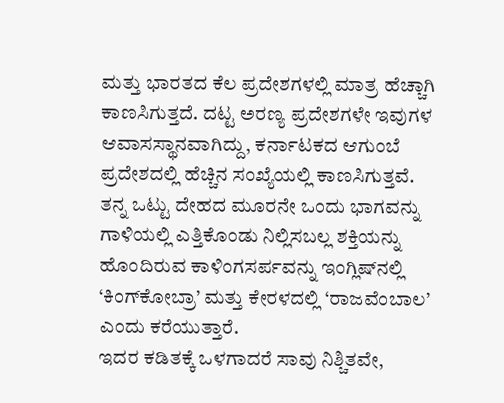ಮತ್ತು ಭಾರತದ ಕೆಲ ಪ್ರದೇಶಗಳಲ್ಲಿ ಮಾತ್ರ ಹೆಚ್ಚಾಗಿ ಕಾಣಸಿಗುತ್ತದೆ. ದಟ್ಟ ಅರಣ್ಯ ಪ್ರದೇಶಗಳೇ ಇವುಗಳ ಆವಾಸಸ್ಥಾನವಾಗಿದ್ದು, ಕರ್ನಾಟಕದ ಆಗುಂಬೆ ಪ್ರದೇಶದಲ್ಲಿ ಹೆಚ್ಚಿನ ಸಂಖ್ಯೆಯಲ್ಲಿ ಕಾಣಸಿಗುತ್ತವೆ. ತನ್ನ ಒಟ್ಟು ದೇಹದ ಮೂರನೇ ಒಂದು ಭಾಗವನ್ನು ಗಾಳಿಯಲ್ಲಿ ಎತ್ತಿಕೊಂಡು ನಿಲ್ಲಿಸಬಲ್ಲ ಶಕ್ತಿಯನ್ನು ಹೊಂದಿರುವ ಕಾಳಿಂಗಸರ್ಪವನ್ನು ಇಂಗ್ಲಿಷ್‌ನಲ್ಲಿ ‘ಕಿಂಗ್‌ಕೋಬ್ರಾ’ ಮತ್ತು ಕೇರಳದಲ್ಲಿ ‘ರಾಜವೆಂಬಾಲ’ ಎಂದು ಕರೆಯುತ್ತಾರೆ.
ಇದರ ಕಡಿತಕ್ಕೆ ಒಳಗಾದರೆ ಸಾವು ನಿಶ್ಚಿತವೇ,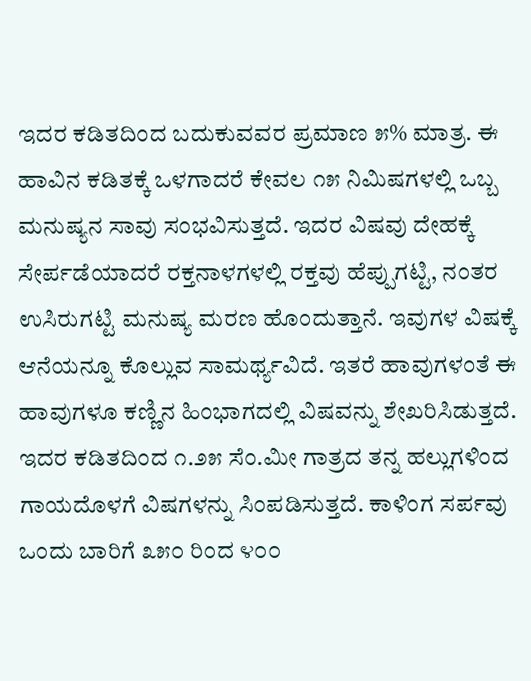ಇದರ ಕಡಿತದಿಂದ ಬದುಕುವವರ ಪ್ರಮಾಣ ೫% ಮಾತ್ರ. ಈ ಹಾವಿನ ಕಡಿತಕ್ಕೆ ಒಳಗಾದರೆ ಕೇವಲ ೧೫ ನಿಮಿಷಗಳಲ್ಲಿ ಒಬ್ಬ ಮನುಷ್ಯನ ಸಾವು ಸಂಭವಿಸುತ್ತದೆ. ಇದರ ವಿಷವು ದೇಹಕ್ಕೆ ಸೇರ್ಪಡೆಯಾದರೆ ರಕ್ತನಾಳಗಳಲ್ಲಿ ರಕ್ತವು ಹೆಪ್ಪುಗಟ್ಟಿ, ನಂತರ ಉಸಿರುಗಟ್ಟಿ ಮನುಷ್ಯ ಮರಣ ಹೊಂದುತ್ತಾನೆ. ಇವುಗಳ ವಿಷಕ್ಕೆ ಆನೆಯನ್ನೂ ಕೊಲ್ಲುವ ಸಾಮರ್ಥ್ಯವಿದೆ. ಇತರೆ ಹಾವುಗಳಂತೆ ಈ ಹಾವುಗಳೂ ಕಣ್ಣಿನ ಹಿಂಭಾಗದಲ್ಲಿ ವಿಷವನ್ನು ಶೇಖರಿಸಿಡುತ್ತದೆ. ಇದರ ಕಡಿತದಿಂದ ೧.೨೫ ಸೆಂ.ಮೀ ಗಾತ್ರದ ತನ್ನ ಹಲ್ಲುಗಳಿಂದ ಗಾಯದೊಳಗೆ ವಿಷಗಳನ್ನು ಸಿಂಪಡಿಸುತ್ತದೆ. ಕಾಳಿಂಗ ಸರ್ಪವು ಒಂದು ಬಾರಿಗೆ ೩೫೦ ರಿಂದ ೪೦೦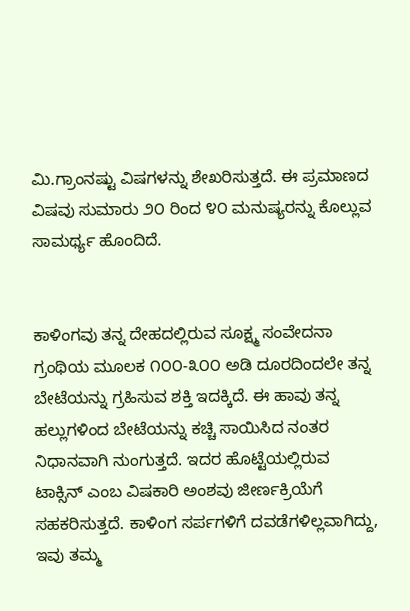ಮಿ.ಗ್ರಾಂನಷ್ಟು ವಿಷಗಳನ್ನು ಶೇಖರಿಸುತ್ತದೆ. ಈ ಪ್ರಮಾಣದ ವಿಷವು ಸುಮಾರು ೨೦ ರಿಂದ ೪೦ ಮನುಷ್ಯರನ್ನು ಕೊಲ್ಲುವ ಸಾಮರ್ಥ್ಯ ಹೊಂದಿದೆ.


ಕಾಳಿಂಗವು ತನ್ನ ದೇಹದಲ್ಲಿರುವ ಸೂಕ್ಷ್ಮ ಸಂವೇದನಾ ಗ್ರಂಥಿಯ ಮೂಲಕ ೧೦೦-೩೦೦ ಅಡಿ ದೂರದಿಂದಲೇ ತನ್ನ ಬೇಟೆಯನ್ನು ಗ್ರಹಿಸುವ ಶಕ್ತಿ ಇದಕ್ಕಿದೆ. ಈ ಹಾವು ತನ್ನ ಹಲ್ಲುಗಳಿಂದ ಬೇಟೆಯನ್ನು ಕಚ್ಚಿ ಸಾಯಿಸಿದ ನಂತರ ನಿಧಾನವಾಗಿ ನುಂಗುತ್ತದೆ. ಇದರ ಹೊಟ್ಟೆಯಲ್ಲಿರುವ ಟಾಕ್ಸಿನ್ ಎಂಬ ವಿಷಕಾರಿ ಅಂಶವು ಜೀರ್ಣಕ್ರಿಯೆಗೆ ಸಹಕರಿಸುತ್ತದೆ. ಕಾಳಿಂಗ ಸರ್ಪಗಳಿಗೆ ದವಡೆಗಳಿಲ್ಲವಾಗಿದ್ದು, ಇವು ತಮ್ಮ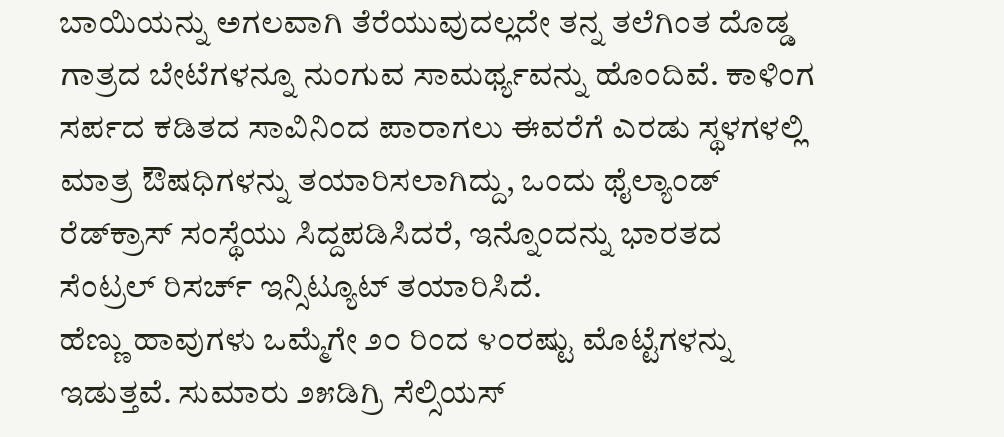ಬಾಯಿಯನ್ನು ಅಗಲವಾಗಿ ತೆರೆಯುವುದಲ್ಲದೇ ತನ್ನ ತಲೆಗಿಂತ ದೊಡ್ಡ ಗಾತ್ರದ ಬೇಟೆಗಳನ್ನೂ ನುಂಗುವ ಸಾಮರ್ಥ್ಯವನ್ನು ಹೊಂದಿವೆ. ಕಾಳಿಂಗ ಸರ್ಪದ ಕಡಿತದ ಸಾವಿನಿಂದ ಪಾರಾಗಲು ಈವರೆಗೆ ಎರಡು ಸ್ಥಳಗಳಲ್ಲಿ ಮಾತ್ರ ಔಷಧಿಗಳನ್ನು ತಯಾರಿಸಲಾಗಿದ್ದು, ಒಂದು ಥೈಲ್ಯಾಂಡ್ ರೆಡ್‌ಕ್ರಾಸ್ ಸಂಸ್ಥೆಯು ಸಿದ್ದಪಡಿಸಿದರೆ, ಇನ್ನೊಂದನ್ನು ಭಾರತದ ಸೆಂಟ್ರಲ್ ರಿಸರ್ಚ್ ಇನ್ಸಿಟ್ಯೂಟ್ ತಯಾರಿಸಿದೆ.
ಹೆಣ್ಣು ಹಾವುಗಳು ಒಮ್ಮೆಗೇ ೨೦ ರಿಂದ ೪೦ರಷ್ಟು ಮೊಟ್ಟೆಗಳನ್ನು ಇಡುತ್ತವೆ. ಸುಮಾರು ೨೫ಡಿಗ್ರಿ ಸೆಲ್ಸಿಯಸ್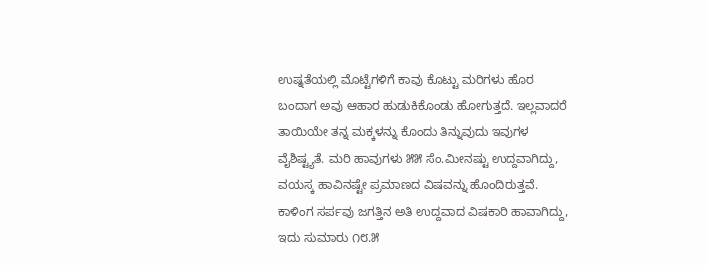ಉಷ್ನತೆಯಲ್ಲಿ ಮೊಟ್ಟೆಗಳಿಗೆ ಕಾವು ಕೊಟ್ಟು ಮರಿಗಳು ಹೊರ ಬಂದಾಗ ಅವು ಆಹಾರ ಹುಡುಕಿಕೊಂಡು ಹೋಗುತ್ತದೆ. ಇಲ್ಲವಾದರೆ ತಾಯಿಯೇ ತನ್ನ ಮಕ್ಕಳನ್ನು ಕೊಂದು ತಿನ್ನುವುದು ಇವುಗಳ ವೈಶಿಷ್ಟ್ಯತೆ. ಮರಿ ಹಾವುಗಳು ೫೫ ಸೆಂ.ಮೀನಷ್ಟು ಉದ್ದವಾಗಿದ್ದು, ವಯಸ್ಕ ಹಾವಿನಷ್ಟೇ ಪ್ರಮಾಣದ ವಿಷವನ್ನು ಹೊಂದಿರುತ್ತವೆ.
ಕಾಳಿಂಗ ಸರ್ಪವು ಜಗತ್ತಿನ ಅತಿ ಉದ್ದವಾದ ವಿಷಕಾರಿ ಹಾವಾಗಿದ್ದು, ಇದು ಸುಮಾರು ೧೮.೫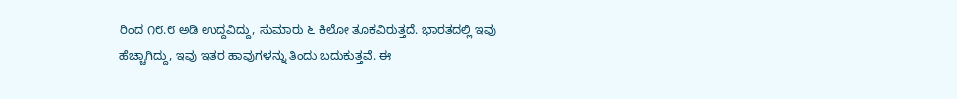ರಿಂದ ೧೮.೮ ಅಡಿ ಉದ್ದವಿದ್ದು, ಸುಮಾರು ೬ ಕಿಲೋ ತೂಕವಿರುತ್ತದೆ. ಭಾರತದಲ್ಲಿ ಇವು ಹೆಚ್ಚಾಗಿದ್ದು, ಇವು ಇತರ ಹಾವುಗಳನ್ನು ತಿಂದು ಬದುಕುತ್ತವೆ. ಈ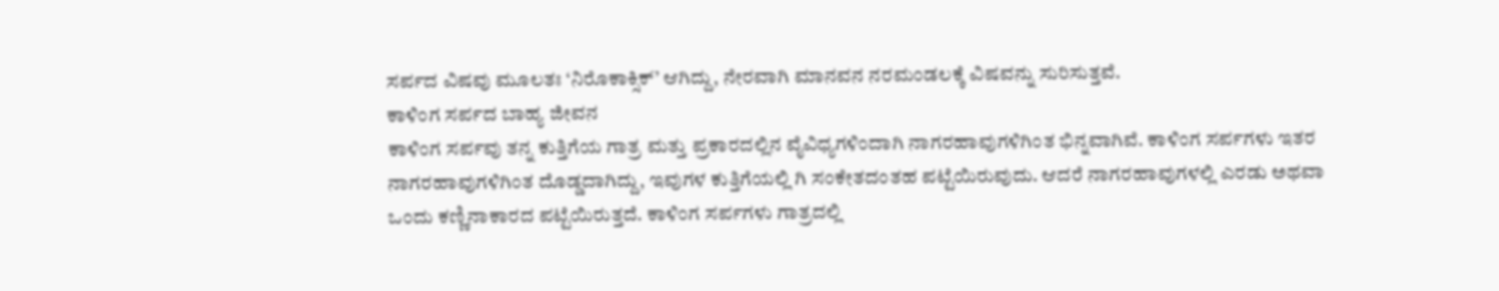ಸರ್ಪದ ವಿಷವು ಮೂಲತಃ ‘ನಿರೊಕಾಕ್ಸಿಕ್’ ಆಗಿದ್ದು, ನೇರವಾಗಿ ಮಾನವನ ನರಮಂಡಲಕ್ಕೆ ವಿಷವನ್ನು ಸುರಿಸುತ್ತವೆ.
ಕಾಳಿಂಗ ಸರ್ಪದ ಬಾಹ್ಯ ಜೀವನ
ಕಾಳಿಂಗ ಸರ್ಪವು ತನ್ನ ಕುತ್ತಿಗೆಯ ಗಾತ್ರ ಮತ್ತು ಪ್ರಕಾರದಲ್ಲಿನ ವೈವಿಧ್ಯಗಳಿಂದಾಗಿ ನಾಗರಹಾವುಗಳಿಗಿಂತ ಭಿನ್ನವಾಗಿವೆ. ಕಾಳಿಂಗ ಸರ್ಪಗಳು ಇತರ ನಾಗರಹಾವುಗಳಿಗಿಂತ ದೊಡ್ಡದಾಗಿದ್ದು, ಇವುಗಳ ಕುತ್ತಿಗೆಯಲ್ಲಿ ಗಿ ಸಂಕೇತದಂತಹ ಪಟ್ಟೆಯಿರುವುದು. ಆದರೆ ನಾಗರಹಾವುಗಳಲ್ಲಿ ಎರಡು ಅಥವಾ ಒಂದು ಕಣ್ಣಿನಾಕಾರದ ಪಟ್ಟೆಯಿರುತ್ತದೆ. ಕಾಳಿಂಗ ಸರ್ಪಗಳು ಗಾತ್ರದಲ್ಲಿ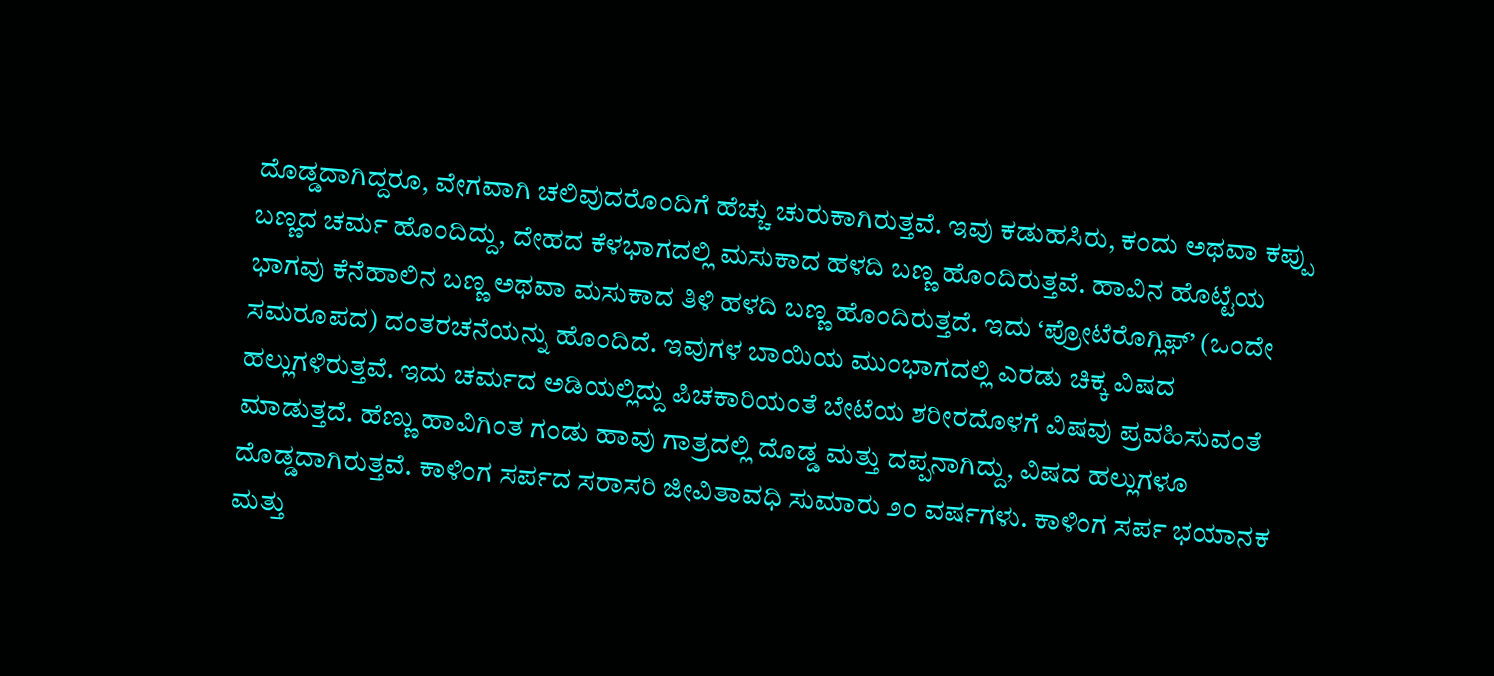ದೊಡ್ಡದಾಗಿದ್ದರೂ, ವೇಗವಾಗಿ ಚಲಿವುದರೊಂದಿಗೆ ಹೆಚ್ಚು ಚುರುಕಾಗಿರುತ್ತವೆ. ಇವು ಕಡುಹಸಿರು, ಕಂದು ಅಥವಾ ಕಪ್ಪು ಬಣ್ಣದ ಚರ್ಮ ಹೊಂದಿದ್ದು, ದೇಹದ ಕೆಳಭಾಗದಲ್ಲಿ ಮಸುಕಾದ ಹಳದಿ ಬಣ್ಣ ಹೊಂದಿರುತ್ತವೆ. ಹಾವಿನ ಹೊಟ್ಟೆಯ ಭಾಗವು ಕೆನೆಹಾಲಿನ ಬಣ್ಣ ಅಥವಾ ಮಸುಕಾದ ತಿಳಿ ಹಳದಿ ಬಣ್ಣ ಹೊಂದಿರುತ್ತದೆ. ಇದು ‘ಪ್ರೋಟೆರೊಗ್ಲಿಫ್’ (ಒಂದೇ ಸಮರೂಪದ) ದಂತರಚನೆಯನ್ನು ಹೊಂದಿದೆ. ಇವುಗಳ ಬಾಯಿಯ ಮುಂಭಾಗದಲ್ಲಿ ಎರಡು ಚಿಕ್ಕ ವಿಷದ ಹಲ್ಲುಗಳಿರುತ್ತವೆ. ಇದು ಚರ್ಮದ ಅಡಿಯಲ್ಲಿದ್ದು ಪಿಚಕಾರಿಯಂತೆ ಬೇಟೆಯ ಶರೀರದೊಳಗೆ ವಿಷವು ಪ್ರವಹಿಸುವಂತೆ ಮಾಡುತ್ತದೆ. ಹೆಣ್ಣು ಹಾವಿಗಿಂತ ಗಂಡು ಹಾವು ಗಾತ್ರದಲ್ಲಿ ದೊಡ್ಡ ಮತ್ತು ದಪ್ಪನಾಗಿದ್ದು, ವಿಷದ ಹಲ್ಲುಗಳೂ ದೊಡ್ಡದಾಗಿರುತ್ತವೆ. ಕಾಳಿಂಗ ಸರ್ಪದ ಸರಾಸರಿ ಜೀವಿತಾವಧಿ ಸುಮಾರು ೨೦ ವರ್ಷಗಳು. ಕಾಳಿಂಗ ಸರ್ಪ ಭಯಾನಕ ಮತ್ತು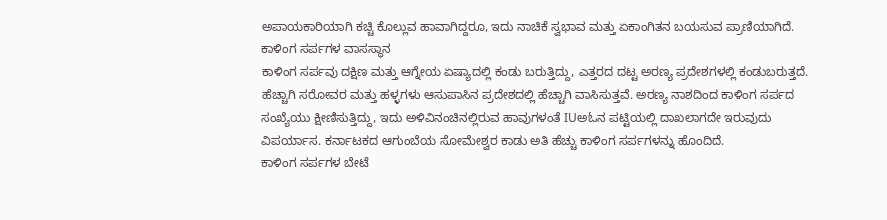ಅಪಾಯಕಾರಿಯಾಗಿ ಕಚ್ಚಿ ಕೊಲ್ಲುವ ಹಾವಾಗಿದ್ದರೂ, ಇದು ನಾಚಿಕೆ ಸ್ವಭಾವ ಮತ್ತು ಏಕಾಂಗಿತನ ಬಯಸುವ ಪ್ರಾಣಿಯಾಗಿದೆ.
ಕಾಳಿಂಗ ಸರ್ಪಗಳ ವಾಸಸ್ಥಾನ
ಕಾಳಿಂಗ ಸರ್ಪವು ದಕ್ಷಿಣ ಮತ್ತು ಆಗ್ನೇಯ ಏಷ್ಯಾದಲ್ಲಿ ಕಂಡು ಬರುತ್ತಿದ್ದು, ಎತ್ತರದ ದಟ್ಟ ಅರಣ್ಯ ಪ್ರದೇಶಗಳಲ್ಲಿ ಕಂಡುಬರುತ್ತದೆ. ಹೆಚ್ಚಾಗಿ ಸರೋವರ ಮತ್ತು ಹಳ್ಳಗಳು ಆಸುಪಾಸಿನ ಪ್ರದೇಶದಲ್ಲಿ ಹೆಚ್ಚಾಗಿ ವಾಸಿಸುತ್ತವೆ. ಅರಣ್ಯ ನಾಶದಿಂದ ಕಾಳಿಂಗ ಸರ್ಪದ ಸಂಖ್ಯೆಯು ಕ್ಷೀಣಿಸುತ್ತಿದ್ದು, ಇದು ಅಳಿವಿನಂಚಿನಲ್ಲಿರುವ ಹಾವುಗಳಂತೆ IUಅಓನ ಪಟ್ಟಿಯಲ್ಲಿ ದಾಖಲಾಗದೇ ಇರುವುದು ವಿಪರ್ಯಾಸ. ಕರ್ನಾಟಕದ ಆಗುಂಬೆಯ ಸೋಮೇಶ್ವರ ಕಾಡು ಅತಿ ಹೆಚ್ಚು ಕಾಳಿಂಗ ಸರ್ಪಗಳನ್ನು ಹೊಂದಿದೆ.
ಕಾಳಿಂಗ ಸರ್ಪಗಳ ಬೇಟೆ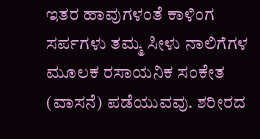ಇತರ ಹಾವುಗಳಂತೆ ಕಾಳಿಂಗ ಸರ್ಪಗಳು ತಮ್ಮ ಸೀಳು ನಾಲಿಗೆಗಳ ಮೂಲಕ ರಸಾಯನಿಕ ಸಂಕೇತ (ವಾಸನೆ) ಪಡೆಯುವವು. ಶರೀರದ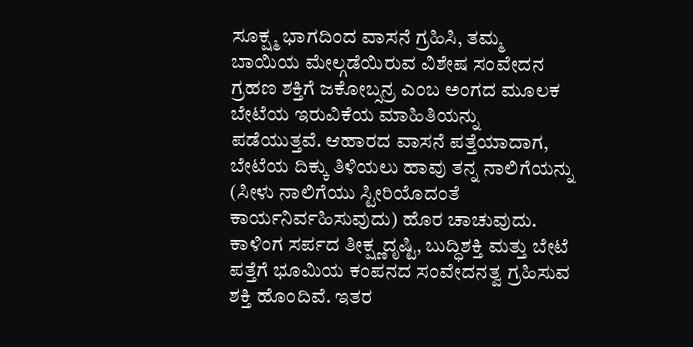ಸೂಕ್ಷ್ಮ ಭಾಗದಿಂದ ವಾಸನೆ ಗ್ರಹಿಸಿ, ತಮ್ಮ ಬಾಯಿಯ ಮೇಲ್ಗಡೆಯಿರುವ ವಿಶೇಷ ಸಂವೇದನ ಗ್ರಹಣ ಶಕ್ತಿಗೆ ಜಕೋಬ್ಸನ್ರ ಎಂಬ ಅಂಗದ ಮೂಲಕ ಬೇಟೆಯ ಇರುವಿಕೆಯ ಮಾಹಿತಿಯನ್ನು ಪಡೆಯುತ್ತವೆ. ಆಹಾರದ ವಾಸನೆ ಪತ್ತೆಯಾದಾಗ, ಬೇಟೆಯ ದಿಕ್ಕು ತಿಳಿಯಲು ಹಾವು ತನ್ನ ನಾಲಿಗೆಯನ್ನು (ಸೀಳು ನಾಲಿಗೆಯು ಸ್ಟೀರಿಯೊದಂತೆ ಕಾರ್ಯನಿರ್ವಹಿಸುವುದು) ಹೊರ ಚಾಚುವುದು. ಕಾಳಿಂಗ ಸರ್ಪದ ತೀಕ್ಷ್ಣದೃಷ್ಟಿ, ಬುದ್ಧಿಶಕ್ತಿ ಮತ್ತು ಬೇಟೆ ಪತ್ತೆಗೆ ಭೂಮಿಯ ಕಂಪನದ ಸಂವೇದನತ್ವ ಗ್ರಹಿಸುವ ಶಕ್ತಿ ಹೊಂದಿವೆ. ಇತರ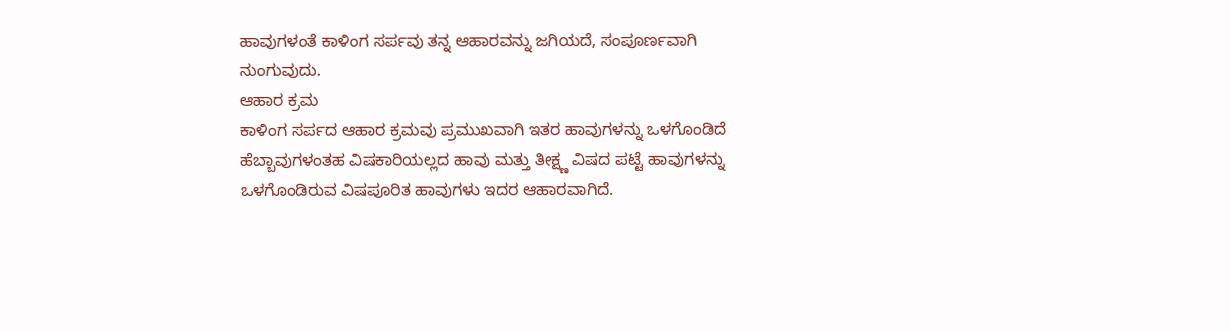ಹಾವುಗಳಂತೆ ಕಾಳಿಂಗ ಸರ್ಪವು ತನ್ನ ಆಹಾರವನ್ನು ಜಗಿಯದೆ, ಸಂಪೂರ್ಣವಾಗಿ ನುಂಗುವುದು.
ಆಹಾರ ಕ್ರಮ
ಕಾಳಿಂಗ ಸರ್ಪದ ಆಹಾರ ಕ್ರಮವು ಪ್ರಮುಖವಾಗಿ ಇತರ ಹಾವುಗಳನ್ನು ಒಳಗೊಂಡಿದೆ ಹೆಬ್ಬಾವುಗಳಂತಹ ವಿಷಕಾರಿಯಲ್ಲದ ಹಾವು ಮತ್ತು ತೀಕ್ಷ್ಣ ವಿಷದ ಪಟ್ಟೆ ಹಾವುಗಳನ್ನು ಒಳಗೊಂಡಿರುವ ವಿಷಪೂರಿತ ಹಾವುಗಳು ಇದರ ಆಹಾರವಾಗಿದೆ.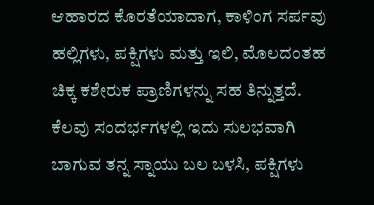ಆಹಾರದ ಕೊರತೆಯಾದಾಗ, ಕಾಳಿಂಗ ಸರ್ಪವು ಹಲ್ಲಿಗಳು, ಪಕ್ಷಿಗಳು ಮತ್ತು ಇಲಿ, ಮೊಲದಂತಹ ಚಿಕ್ಕ ಕಶೇರುಕ ಪ್ರಾಣಿಗಳನ್ನು ಸಹ ತಿನ್ನುತ್ತದೆ. ಕೆಲವು ಸಂದರ್ಭಗಳಲ್ಲಿ ಇದು ಸುಲಭವಾಗಿ ಬಾಗುವ ತನ್ನ ಸ್ನಾಯು ಬಲ ಬಳಸಿ, ಪಕ್ಷಿಗಳು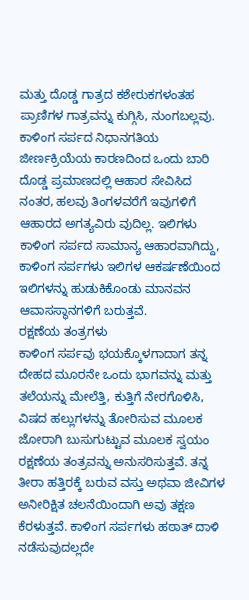ಮತ್ತು ದೊಡ್ಡ ಗಾತ್ರದ ಕಶೇರುಕಗಳಂತಹ ಪ್ರಾಣಿಗಳ ಗಾತ್ರವನ್ನು ಕುಗ್ಗಿಸಿ, ನುಂಗಬಲ್ಲವು. ಕಾಳಿಂಗ ಸರ್ಪದ ನಿಧಾನಗತಿಯ ಜೀರ್ಣಕ್ರಿಯೆಯ ಕಾರಣದಿಂದ ಒಂದು ಬಾರಿ ದೊಡ್ಡ ಪ್ರಮಾಣದಲ್ಲಿ ಆಹಾರ ಸೇವಿಸಿದ ನಂತರ, ಹಲವು ತಿಂಗಳವರೆಗೆ ಇವುಗಳಿಗೆ ಆಹಾರದ ಅಗತ್ಯವಿರು ವುದಿಲ್ಲ. ಇಲಿಗಳು ಕಾಳಿಂಗ ಸರ್ಪದ ಸಾಮಾನ್ಯ ಆಹಾರವಾಗಿದ್ದು, ಕಾಳಿಂಗ ಸರ್ಪಗಳು ಇಲಿಗಳ ಆಕರ್ಷಣೆಯಿಂದ ಇಲಿಗಳನ್ನು ಹುಡುಕಿಕೊಂಡು ಮಾನವನ ಆವಾಸಸ್ಥಾನಗಳಿಗೆ ಬರುತ್ತವೆ.
ರಕ್ಷಣೆಯ ತಂತ್ರಗಳು
ಕಾಳಿಂಗ ಸರ್ಪವು ಭಯಕ್ಕೊಳಗಾದಾಗ ತನ್ನ ದೇಹದ ಮೂರನೇ ಒಂದು ಭಾಗವನ್ನು ಮತ್ತು ತಲೆಯನ್ನು ಮೇಲೆತ್ತಿ, ಕುತ್ತಿಗೆ ನೇರಗೊಳಿಸಿ, ವಿಷದ ಹಲ್ಲುಗಳನ್ನು ತೋರಿಸುವ ಮೂಲಕ ಜೋರಾಗಿ ಬುಸುಗುಟ್ಟುವ ಮೂಲಕ ಸ್ವಯಂ ರಕ್ಷಣೆಯ ತಂತ್ರವನ್ನು ಅನುಸರಿಸುತ್ತವೆ. ತನ್ನ ತೀರಾ ಹತ್ತಿರಕ್ಕೆ ಬರುವ ವಸ್ತು ಅಥವಾ ಜೀವಿಗಳ ಅನೀರಿಕ್ಷಿತ ಚಲನೆಯಿಂದಾಗಿ ಅವು ತಕ್ಷಣ ಕೆರಳುತ್ತವೆ. ಕಾಳಿಂಗ ಸರ್ಪಗಳು ಹಠಾತ್ ದಾಳಿ ನಡೆಸುವುದಲ್ಲದೇ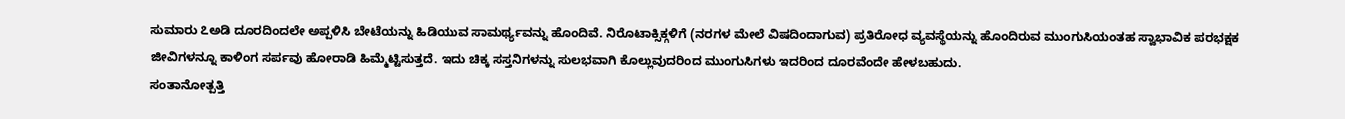ಸುಮಾರು ೭ಅಡಿ ದೂರದಿಂದಲೇ ಅಪ್ಪಳಿಸಿ ಬೇಟೆಯನ್ನು ಹಿಡಿಯುವ ಸಾಮರ್ಥ್ಯವನ್ನು ಹೊಂದಿವೆ. ನಿರೊಟಾಕ್ಸಿಕ್ಗಳಿಗೆ (ನರಗಳ ಮೇಲೆ ವಿಷದಿಂದಾಗುವ) ಪ್ರತಿರೋಧ ವ್ಯವಸ್ಥೆಯನ್ನು ಹೊಂದಿರುವ ಮುಂಗುಸಿಯಂತಹ ಸ್ವಾಭಾವಿಕ ಪರಭಕ್ಷಕ ಜೀವಿಗಳನ್ನೂ ಕಾಳಿಂಗ ಸರ್ಪವು ಹೋರಾಡಿ ಹಿಮ್ಮೆಟ್ಟಿಸುತ್ತದೆ. ಇದು ಚಿಕ್ಕ ಸಸ್ತನಿಗಳನ್ನು ಸುಲಭವಾಗಿ ಕೊಲ್ಲುವುದರಿಂದ ಮುಂಗುಸಿಗಳು ಇದರಿಂದ ದೂರವೆಂದೇ ಹೇಳಬಹುದು.
ಸಂತಾನೋತ್ಪತ್ತಿ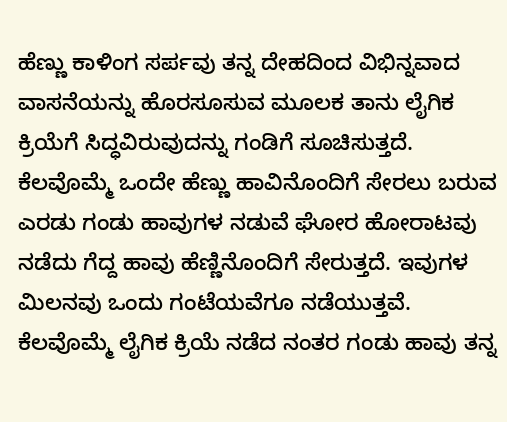ಹೆಣ್ಣು ಕಾಳಿಂಗ ಸರ್ಪವು ತನ್ನ ದೇಹದಿಂದ ವಿಭಿನ್ನವಾದ ವಾಸನೆಯನ್ನು ಹೊರಸೂಸುವ ಮೂಲಕ ತಾನು ಲೈಗಿಕ ಕ್ರಿಯೆಗೆ ಸಿದ್ಧವಿರುವುದನ್ನು ಗಂಡಿಗೆ ಸೂಚಿಸುತ್ತದೆ. ಕೆಲವೊಮ್ಮೆ ಒಂದೇ ಹೆಣ್ಣು ಹಾವಿನೊಂದಿಗೆ ಸೇರಲು ಬರುವ ಎರಡು ಗಂಡು ಹಾವುಗಳ ನಡುವೆ ಘೋರ ಹೋರಾಟವು ನಡೆದು ಗೆದ್ದ ಹಾವು ಹೆಣ್ಣಿನೊಂದಿಗೆ ಸೇರುತ್ತದೆ. ಇವುಗಳ ಮಿಲನವು ಒಂದು ಗಂಟೆಯವೆಗೂ ನಡೆಯುತ್ತವೆ. ಕೆಲವೊಮ್ಮೆ ಲೈಗಿಕ ಕ್ರಿಯೆ ನಡೆದ ನಂತರ ಗಂಡು ಹಾವು ತನ್ನ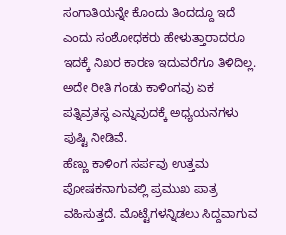ಸಂಗಾತಿಯನ್ನೇ ಕೊಂದು ತಿಂದದ್ದೂ ಇದೆ ಎಂದು ಸಂಶೋಧಕರು ಹೇಳುತ್ತಾರಾದರೂ ಇದಕ್ಕೆ ನಿಖರ ಕಾರಣ ಇದುವರೆಗೂ ತಿಳಿದಿಲ್ಲ. ಅದೇ ರೀತಿ ಗಂಡು ಕಾಳಿಂಗವು ಏಕ ಪತ್ನಿವ್ರತಸ್ಥ ಎನ್ನುವುದಕ್ಕೆ ಅಧ್ಯಯನಗಳು ಪುಷ್ಟಿ ನೀಡಿವೆ.
ಹೆಣ್ಣು ಕಾಳಿಂಗ ಸರ್ಪವು ಉತ್ತಮ ಪೋಷಕನಾಗುವಲ್ಲಿ ಪ್ರಮುಖ ಪಾತ್ರ ವಹಿಸುತ್ತದೆ. ಮೊಟ್ಟೆಗಳನ್ನಿಡಲು ಸಿದ್ದವಾಗುವ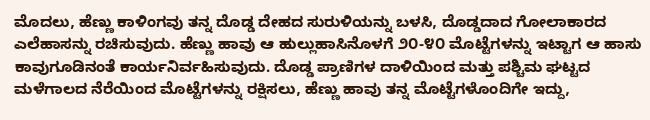ಮೊದಲು, ಹೆಣ್ಣು ಕಾಳಿಂಗವು ತನ್ನ ದೊಡ್ಡ ದೇಹದ ಸುರುಳಿಯನ್ನು ಬಳಸಿ, ದೊಡ್ಡದಾದ ಗೋಲಾಕಾರದ ಎಲೆಹಾಸನ್ನು ರಚಿಸುವುದು. ಹೆಣ್ಣು ಹಾವು ಆ ಹುಲ್ಲುಹಾಸಿನೊಳಗೆ ೨೦-೪೦ ಮೊಟ್ಟೆಗಳನ್ನು ಇಟ್ಟಾಗ ಆ ಹಾಸು ಕಾವುಗೂಡಿನಂತೆ ಕಾರ್ಯನಿರ್ವಹಿಸುವುದು. ದೊಡ್ಡ ಪ್ರಾಣಿಗಳ ದಾಳಿಯಿಂದ ಮತ್ತು ಪಶ್ಚಿಮ ಘಟ್ಟದ ಮಳೆಗಾಲದ ನೆರೆಯಿಂದ ಮೊಟ್ಟೆಗಳನ್ನು ರಕ್ಷಿಸಲು, ಹೆಣ್ಣು ಹಾವು ತನ್ನ ಮೊಟ್ಟೆಗಳೊಂದಿಗೇ ಇದ್ದು,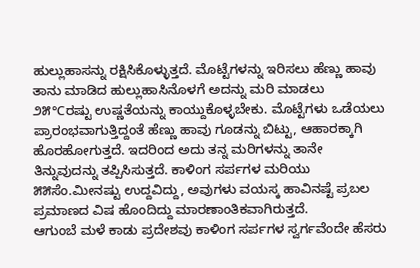ಹುಲ್ಲುಹಾಸನ್ನು ರಕ್ಷಿಸಿಕೊಳ್ಳುತ್ತದೆ. ಮೊಟ್ಟೆಗಳನ್ನು ಇರಿಸಲು ಹೆಣ್ಣು ಹಾವು ತಾನು ಮಾಡಿದ ಹುಲ್ಲುಹಾಸಿನೊಳಗೆ ಅದನ್ನು ಮರಿ ಮಾಡಲು ೨೫℃ರಷ್ಟು ಉಷ್ಣತೆಯನ್ನು ಕಾಯ್ದುಕೊಳ್ಳಬೇಕು. ಮೊಟ್ಟೆಗಳು ಒಡೆಯಲು ಪ್ರಾರಂಭವಾಗುತ್ತಿದ್ದಂತೆ ಹೆಣ್ಣು ಹಾವು ಗೂಡನ್ನು ಬಿಟ್ಟು, ಆಹಾರಕ್ಕಾಗಿ ಹೊರಹೋಗುತ್ತದೆ. ಇದರಿಂದ ಅದು ತನ್ನ ಮರಿಗಳನ್ನು ತಾನೇ ತಿನ್ನುವುದನ್ನು ತಪ್ಪಿಸಿಸುತ್ತದೆ. ಕಾಳಿಂಗ ಸರ್ಪಗಳ ಮರಿಯು ೫೫ಸೆಂ.ಮೀನಷ್ಟು ಉದ್ದವಿದ್ದು, ಅವುಗಳು ವಯಸ್ಕ ಹಾವಿನಷ್ಟೆ ಪ್ರಬಲ ಪ್ರಮಾಣದ ವಿಷ ಹೊಂದಿದ್ದು ಮಾರಣಾಂತಿಕವಾಗಿರುತ್ತದೆ.
ಆಗುಂಬೆ ಮಳೆ ಕಾಡು ಪ್ರದೇಶವು ಕಾಳಿಂಗ ಸರ್ಪಗಳ ಸ್ವರ್ಗವೆಂದೇ ಹೆಸರು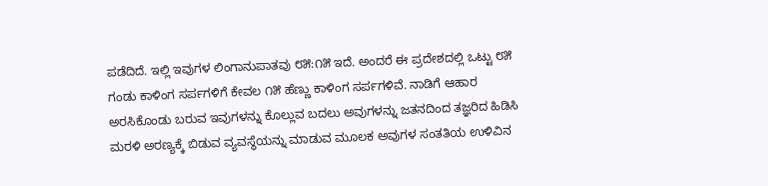ಪಡೆದಿದೆ. ಇಲ್ಲಿ ಇವುಗಳ ಲಿಂಗಾನುಪಾತವು ೮೫:೧೫ ಇದೆ. ಅಂದರೆ ಈ ಪ್ರದೇಶದಲ್ಲಿ ಒಟ್ಟು ೮೫ ಗಂಡು ಕಾಳಿಂಗ ಸರ್ಪಗಳಿಗೆ ಕೇವಲ ೧೫ ಹೆಣ್ಣು ಕಾಳಿಂಗ ಸರ್ಪಗಳಿವೆ. ನಾಡಿಗೆ ಆಹಾರ ಅರಸಿಕೊಂಡು ಬರುವ ಇವುಗಳನ್ನು ಕೊಲ್ಲುವ ಬದಲು ಅವುಗಳನ್ನು ಜತನದಿಂದ ತಜ್ಞರಿದ ಹಿಡಿಸಿ ಮರಳಿ ಅರಣ್ಯಕ್ಕೆ ಬಿಡುವ ವ್ಯವಸ್ಥೆಯನ್ನು ಮಾಡುವ ಮೂಲಕ ಅವುಗಳ ಸಂತತಿಯ ಉಳಿವಿನ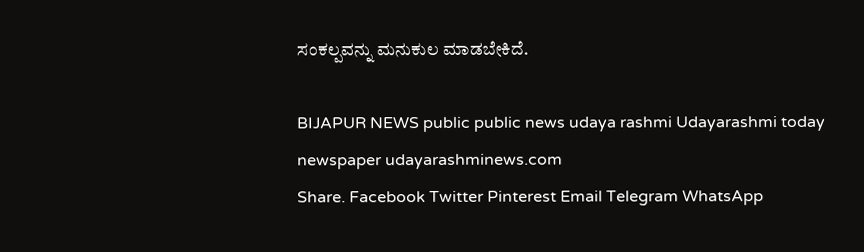ಸಂಕಲ್ಪವನ್ನು ಮನುಕುಲ ಮಾಡಬೇಕಿದೆ.

BIJAPUR NEWS public public news udaya rashmi Udayarashmi today newspaper udayarashminews.com
Share. Facebook Twitter Pinterest Email Telegram WhatsApp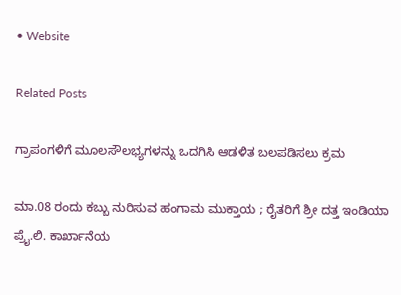• Website

Related Posts

ಗ್ರಾಪಂಗಳಿಗೆ ಮೂಲಸೌಲಭ್ಯಗಳನ್ನು ಒದಗಿಸಿ ಆಡಳಿತ ಬಲಪಡಿಸಲು ಕ್ರಮ

ಮಾ.08 ರಂದು ಕಬ್ಬು ನುರಿಸುವ ಹಂಗಾಮ ಮುಕ್ತಾಯ ; ರೈತರಿಗೆ ಶ್ರೀ ದತ್ತ ಇಂಡಿಯಾ ಪ್ರೈ.ಲಿ. ಕಾರ್ಖಾನೆಯ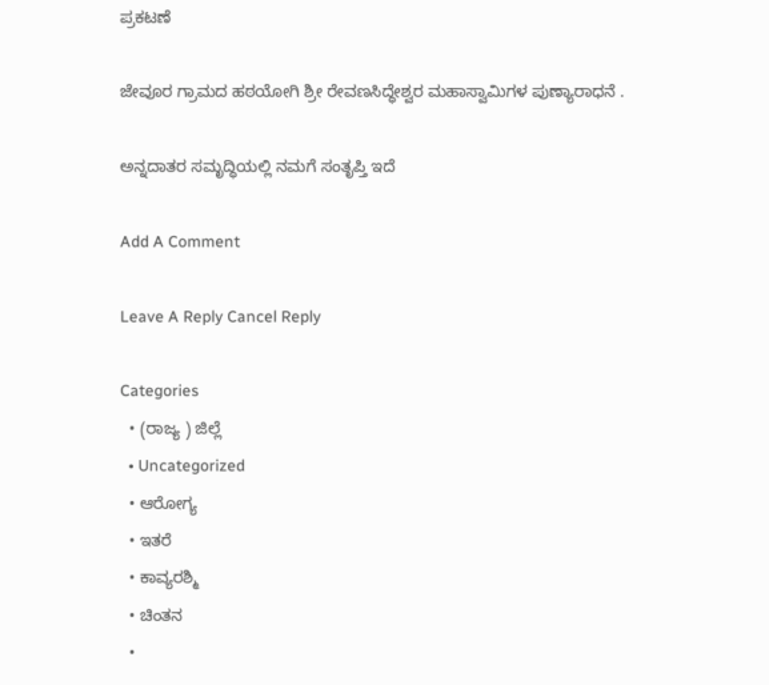ಪ್ರಕಟಣೆ

ಜೇವೂರ ಗ್ರಾಮದ ಹಠಯೋಗಿ ಶ್ರೀ ರೇವಣಸಿದ್ಧೇಶ್ವರ ಮಹಾಸ್ವಾಮಿಗಳ ಪುಣ್ಯಾರಾಧನೆ .

ಅನ್ನದಾತರ ಸಮೃದ್ಧಿಯಲ್ಲಿ ನಮಗೆ ಸಂತೃಪ್ತಿ ಇದೆ

Add A Comment

Leave A Reply Cancel Reply

Categories
  • (ರಾಜ್ಯ ) ಜಿಲ್ಲೆ
  • Uncategorized
  • ಆರೋಗ್ಯ
  • ಇತರೆ
  • ಕಾವ್ಯರಶ್ಮಿ
  • ಚಿಂತನ
  •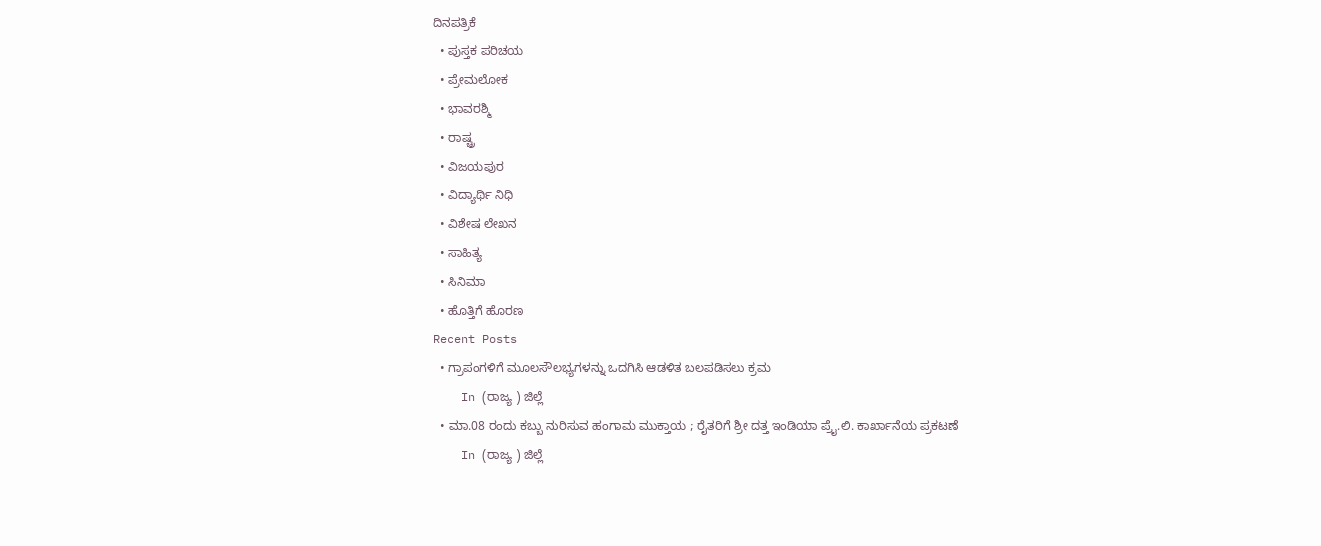ದಿನಪತ್ರಿಕೆ
  • ಪುಸ್ತಕ ಪರಿಚಯ
  • ಪ್ರೇಮಲೋಕ
  • ಭಾವರಶ್ಮಿ
  • ರಾಷ್ಚ್ರ
  • ವಿಜಯಪುರ
  • ವಿದ್ಯಾರ್ಥಿ ನಿಧಿ
  • ವಿಶೇಷ ಲೇಖನ
  • ಸಾಹಿತ್ಯ
  • ಸಿನಿಮಾ
  • ಹೊತ್ತಿಗೆ ಹೊರಣ
Recent Posts
  • ಗ್ರಾಪಂಗಳಿಗೆ ಮೂಲಸೌಲಭ್ಯಗಳನ್ನು ಒದಗಿಸಿ ಆಡಳಿತ ಬಲಪಡಿಸಲು ಕ್ರಮ
    In (ರಾಜ್ಯ ) ಜಿಲ್ಲೆ
  • ಮಾ.08 ರಂದು ಕಬ್ಬು ನುರಿಸುವ ಹಂಗಾಮ ಮುಕ್ತಾಯ ; ರೈತರಿಗೆ ಶ್ರೀ ದತ್ತ ಇಂಡಿಯಾ ಪ್ರೈ.ಲಿ. ಕಾರ್ಖಾನೆಯ ಪ್ರಕಟಣೆ
    In (ರಾಜ್ಯ ) ಜಿಲ್ಲೆ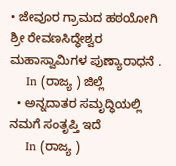• ಜೇವೂರ ಗ್ರಾಮದ ಹಠಯೋಗಿ ಶ್ರೀ ರೇವಣಸಿದ್ಧೇಶ್ವರ ಮಹಾಸ್ವಾಮಿಗಳ ಪುಣ್ಯಾರಾಧನೆ .
    In (ರಾಜ್ಯ ) ಜಿಲ್ಲೆ
  • ಅನ್ನದಾತರ ಸಮೃದ್ಧಿಯಲ್ಲಿ ನಮಗೆ ಸಂತೃಪ್ತಿ ಇದೆ
    In (ರಾಜ್ಯ )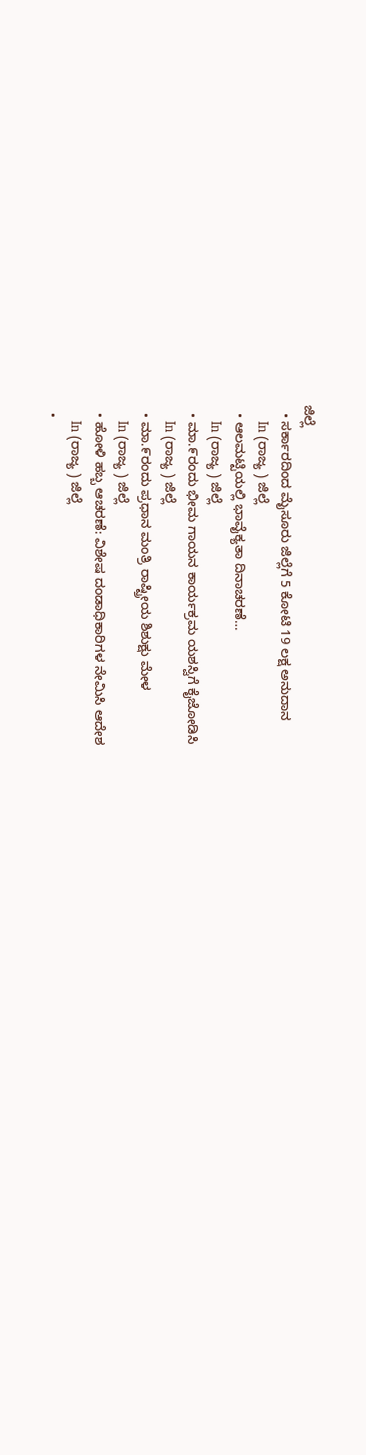ಜಿಲ್ಲೆ
  • ಸರ್ಕಾರದಿಂದ ಮೈಸೂರು ಜಿಲ್ಲೆಗೆ 5 ಕೋಟಿ 19 ಲಕ್ಷ ಅನುದಾನ
    In (ರಾಜ್ಯ ) ಜಿಲ್ಲೆ
  • ಆಲಮಟ್ಟಿಯಲ್ಲಿ ಭಾವೈಕ್ಯತಾ ದಿನಾಚರಣೆ…
    In (ರಾಜ್ಯ ) ಜಿಲ್ಲೆ
  • ಮಾ.೯ರಂದು ಭೀಮ ಗಾಯನ ಕಾರ್ಯಕ್ರಮ ಯಶಸ್ವಿಗೆ ಕೈಜೋಡಿಸಿ
    In (ರಾಜ್ಯ ) ಜಿಲ್ಲೆ
  • ಮಾ.೯ರಂದು ಪ್ರಧಾನ ಮಂತ್ರಿ ರಾಷ್ಟ್ರೀಯ ಶಿಶುಕ್ಷು ಮೇಳ
    In (ರಾಜ್ಯ ) ಜಿಲ್ಲೆ
  • ಹೋಳಿ ಹಬ್ಬ ಆಚರಣೆ: ವಿಶೇಷ ದಂಡಾಧಿಕಾರಿಗಳ ನೇಮಿಸಿ ಆದೇಶ
    In (ರಾಜ್ಯ ) ಜಿಲ್ಲೆ
  •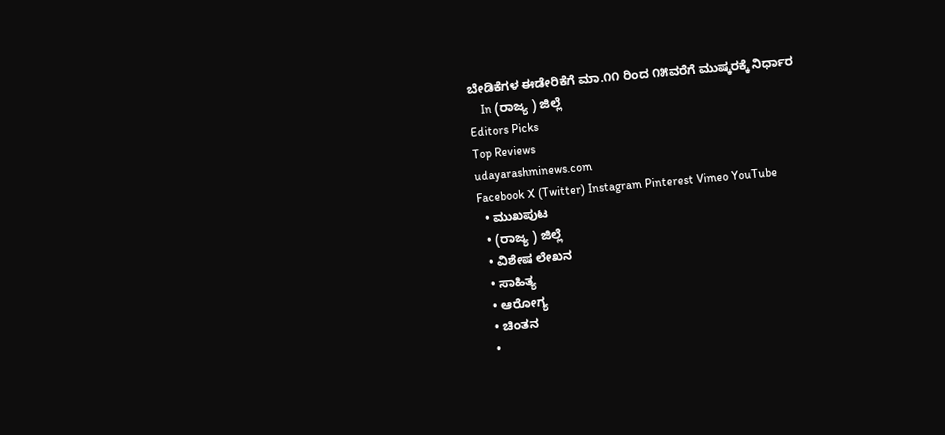ಬೇಡಿಕೆಗಳ ಈಡೇರಿಕೆಗೆ ಮಾ.೧೧ ರಿಂದ ೧೫ವರೆಗೆ ಮುಷ್ಕರಕ್ಕೆ ನಿರ್ಧಾರ
    In (ರಾಜ್ಯ ) ಜಿಲ್ಲೆ
Editors Picks
Top Reviews
udayarashminews.com
Facebook X (Twitter) Instagram Pinterest Vimeo YouTube
  • ಮುಖಪುಟ
  • (ರಾಜ್ಯ ) ಜಿಲ್ಲೆ
  • ವಿಶೇಷ ಲೇಖನ
  • ಸಾಹಿತ್ಯ
  • ಆರೋಗ್ಯ
  • ಚಿಂತನ
  •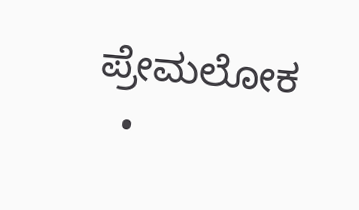ಪ್ರೇಮಲೋಕ
  •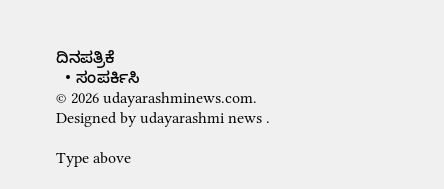ದಿನಪತ್ರಿಕೆ
  • ಸಂಪರ್ಕಿಸಿ
© 2026 udayarashminews.com. Designed by udayarashmi news .

Type above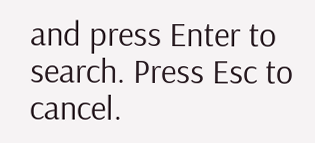and press Enter to search. Press Esc to cancel.